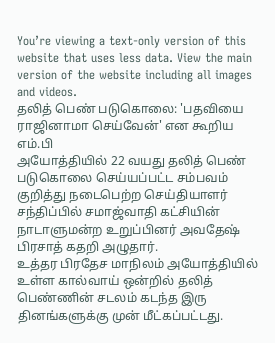You’re viewing a text-only version of this website that uses less data. View the main version of the website including all images and videos.
தலித் பெண் படுகொலை: 'பதவியை ராஜினாமா செய்வேன்' என கூறிய எம்.பி
அயோத்தியில் 22 வயது தலித் பெண் படுகொலை செய்யப்பட்ட சம்பவம் குறித்து நடைபெற்ற செய்தியாளர் சந்திப்பில் சமாஜ்வாதி கட்சியின் நாடாளுமன்ற உறுப்பினர் அவதேஷ் பிரசாத் கதறி அழுதார்.
உத்தர பிரதேச மாநிலம் அயோத்தியில் உள்ள கால்வாய் ஒன்றில் தலித் பெண்ணின் சடலம் கடந்த இரு தினங்களுக்கு முன் மீட்கப்பட்டது.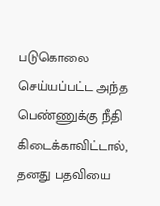படுகொலை செய்யப்பட்ட அந்த பெண்ணுக்கு நீதி கிடைக்காவிட்டால், தனது பதவியை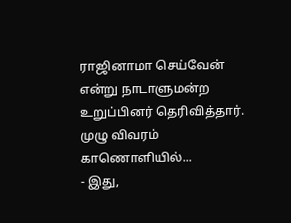ராஜினாமா செய்வேன் என்று நாடாளுமன்ற உறுப்பினர் தெரிவித்தார்.
முழு விவரம் காணொளியில்...
- இது,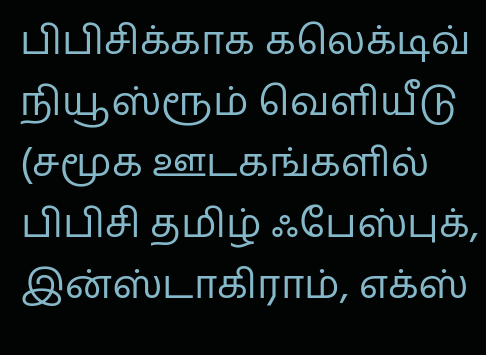பிபிசிக்காக கலெக்டிவ் நியூஸ்ரூம் வெளியீடு
(சமூக ஊடகங்களில் பிபிசி தமிழ் ஃபேஸ்புக், இன்ஸ்டாகிராம், எக்ஸ்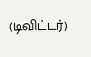(டிவிட்டர்)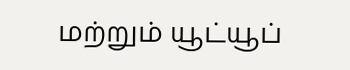மற்றும் யூட்யூப்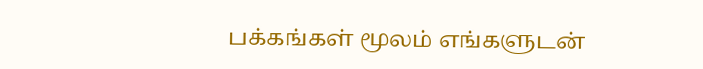பக்கங்கள் மூலம் எங்களுடன்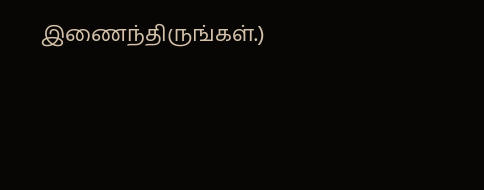இணைந்திருங்கள்.)